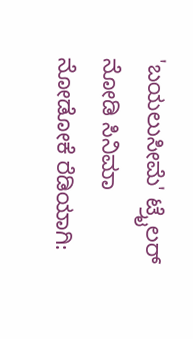'ಬಯಲುಸೀಮೆ' ಟ್ರೈಲರ್ ನೋಡಿ ಸಿನಿಮಾ ನೋಡೋಕೆ ರೆಡಿಯಾಗಿ: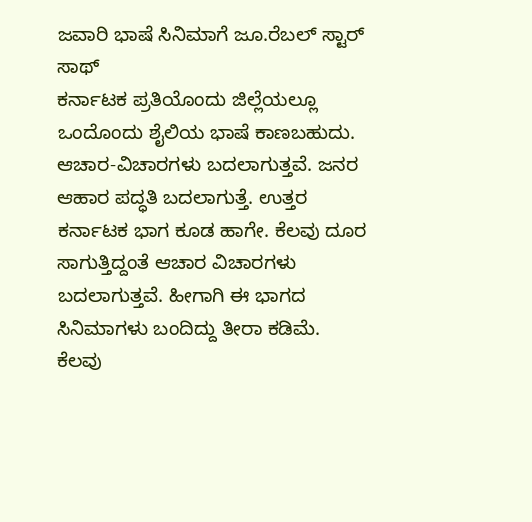ಜವಾರಿ ಭಾಷೆ ಸಿನಿಮಾಗೆ ಜೂ.ರೆಬಲ್ ಸ್ಟಾರ್ ಸಾಥ್
ಕರ್ನಾಟಕ ಪ್ರತಿಯೊಂದು ಜಿಲ್ಲೆಯಲ್ಲೂ ಒಂದೊಂದು ಶೈಲಿಯ ಭಾಷೆ ಕಾಣಬಹುದು. ಆಚಾರ-ವಿಚಾರಗಳು ಬದಲಾಗುತ್ತವೆ. ಜನರ ಆಹಾರ ಪದ್ಧತಿ ಬದಲಾಗುತ್ತೆ. ಉತ್ತರ ಕರ್ನಾಟಕ ಭಾಗ ಕೂಡ ಹಾಗೇ. ಕೆಲವು ದೂರ ಸಾಗುತ್ತಿದ್ದಂತೆ ಆಚಾರ ವಿಚಾರಗಳು ಬದಲಾಗುತ್ತವೆ. ಹೀಗಾಗಿ ಈ ಭಾಗದ ಸಿನಿಮಾಗಳು ಬಂದಿದ್ದು ತೀರಾ ಕಡಿಮೆ.
ಕೆಲವು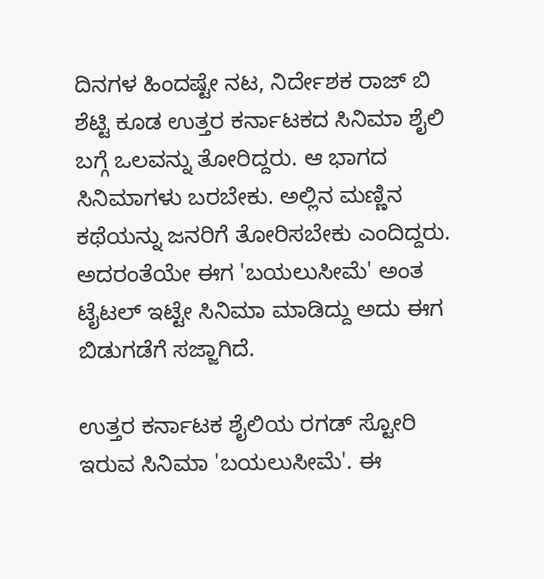ದಿನಗಳ ಹಿಂದಷ್ಟೇ ನಟ, ನಿರ್ದೇಶಕ ರಾಜ್ ಬಿ ಶೆಟ್ಟಿ ಕೂಡ ಉತ್ತರ ಕರ್ನಾಟಕದ ಸಿನಿಮಾ ಶೈಲಿ ಬಗ್ಗೆ ಒಲವನ್ನು ತೋರಿದ್ದರು. ಆ ಭಾಗದ ಸಿನಿಮಾಗಳು ಬರಬೇಕು. ಅಲ್ಲಿನ ಮಣ್ಣಿನ ಕಥೆಯನ್ನು ಜನರಿಗೆ ತೋರಿಸಬೇಕು ಎಂದಿದ್ದರು. ಅದರಂತೆಯೇ ಈಗ 'ಬಯಲುಸೀಮೆ' ಅಂತ ಟೈಟಲ್ ಇಟ್ಟೇ ಸಿನಿಮಾ ಮಾಡಿದ್ದು ಅದು ಈಗ ಬಿಡುಗಡೆಗೆ ಸಜ್ಜಾಗಿದೆ.

ಉತ್ತರ ಕರ್ನಾಟಕ ಶೈಲಿಯ ರಗಡ್ ಸ್ಟೋರಿ ಇರುವ ಸಿನಿಮಾ 'ಬಯಲುಸೀಮೆ'. ಈ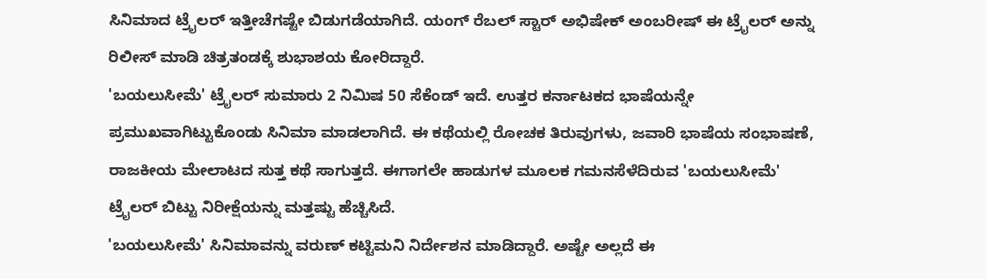ಸಿನಿಮಾದ ಟ್ರೈಲರ್ ಇತ್ತೀಚೆಗಷ್ಟೇ ಬಿಡುಗಡೆಯಾಗಿದೆ. ಯಂಗ್ ರೆಬಲ್ ಸ್ಟಾರ್ ಅಭಿಷೇಕ್ ಅಂಬರೀಷ್ ಈ ಟ್ರೈಲರ್ ಅನ್ನು ರಿಲೀಸ್ ಮಾಡಿ ಚಿತ್ರತಂಡಕ್ಕೆ ಶುಭಾಶಯ ಕೋರಿದ್ದಾರೆ.
'ಬಯಲುಸೀಮೆ' ಟ್ರೈಲರ್ ಸುಮಾರು 2 ನಿಮಿಷ 50 ಸೆಕೆಂಡ್ ಇದೆ. ಉತ್ತರ ಕರ್ನಾಟಕದ ಭಾಷೆಯನ್ನೇ ಪ್ರಮುಖವಾಗಿಟ್ಟುಕೊಂಡು ಸಿನಿಮಾ ಮಾಡಲಾಗಿದೆ. ಈ ಕಥೆಯಲ್ಲಿ ರೋಚಕ ತಿರುವುಗಳು, ಜವಾರಿ ಭಾಷೆಯ ಸಂಭಾಷಣೆ, ರಾಜಕೀಯ ಮೇಲಾಟದ ಸುತ್ತ ಕಥೆ ಸಾಗುತ್ತದೆ. ಈಗಾಗಲೇ ಹಾಡುಗಳ ಮೂಲಕ ಗಮನಸೆಳೆದಿರುವ 'ಬಯಲುಸೀಮೆ' ಟ್ರೈಲರ್ ಬಿಟ್ಟು ನಿರೀಕ್ಷೆಯನ್ನು ಮತ್ತಷ್ಟು ಹೆಚ್ಚಿಸಿದೆ.
'ಬಯಲುಸೀಮೆ' ಸಿನಿಮಾವನ್ನು ವರುಣ್ ಕಟ್ಟಿಮನಿ ನಿರ್ದೇಶನ ಮಾಡಿದ್ದಾರೆ. ಅಷ್ಟೇ ಅಲ್ಲದೆ ಈ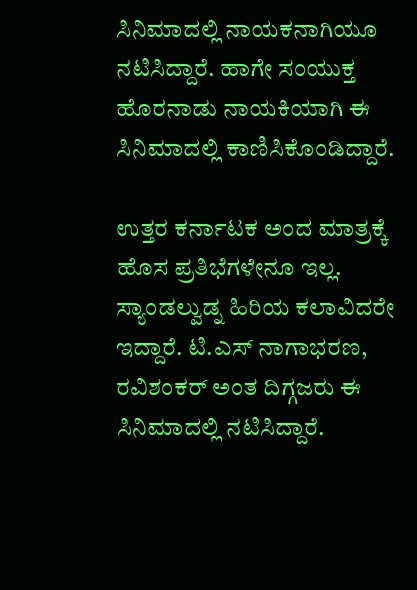ಸಿನಿಮಾದಲ್ಲಿ ನಾಯಕನಾಗಿಯೂ ನಟಿಸಿದ್ದಾರೆ. ಹಾಗೇ ಸಂಯುಕ್ತ ಹೊರನಾಡು ನಾಯಕಿಯಾಗಿ ಈ ಸಿನಿಮಾದಲ್ಲಿ ಕಾಣಿಸಿಕೊಂಡಿದ್ದಾರೆ.

ಉತ್ತರ ಕರ್ನಾಟಕ ಅಂದ ಮಾತ್ರಕ್ಕೆ ಹೊಸ ಪ್ರತಿಭೆಗಳೇನೂ ಇಲ್ಲ. ಸ್ಯಾಂಡಲ್ವುಡ್ನ ಹಿರಿಯ ಕಲಾವಿದರೇ ಇದ್ದಾರೆ. ಟಿ.ಎಸ್ ನಾಗಾಭರಣ, ರವಿಶಂಕರ್ ಅಂತ ದಿಗ್ಗಜರು ಈ ಸಿನಿಮಾದಲ್ಲಿ ನಟಿಸಿದ್ದಾರೆ.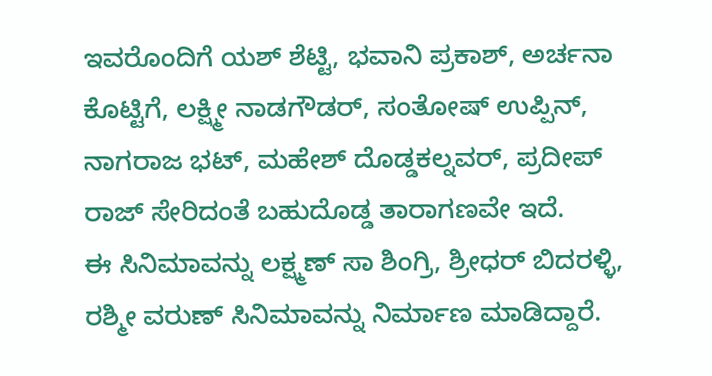ಇವರೊಂದಿಗೆ ಯಶ್ ಶೆಟ್ಟಿ, ಭವಾನಿ ಪ್ರಕಾಶ್, ಅರ್ಚನಾ ಕೊಟ್ಟಿಗೆ, ಲಕ್ಷ್ಮೀ ನಾಡಗೌಡರ್, ಸಂತೋಷ್ ಉಪ್ಪಿನ್, ನಾಗರಾಜ ಭಟ್, ಮಹೇಶ್ ದೊಡ್ಡಕಲ್ನವರ್, ಪ್ರದೀಪ್ ರಾಜ್ ಸೇರಿದಂತೆ ಬಹುದೊಡ್ಡ ತಾರಾಗಣವೇ ಇದೆ.
ಈ ಸಿನಿಮಾವನ್ನು ಲಕ್ಷ್ಮಣ್ ಸಾ ಶಿಂಗ್ರಿ, ಶ್ರೀಧರ್ ಬಿದರಳ್ಳಿ, ರಶ್ಮೀ ವರುಣ್ ಸಿನಿಮಾವನ್ನು ನಿರ್ಮಾಣ ಮಾಡಿದ್ದಾರೆ.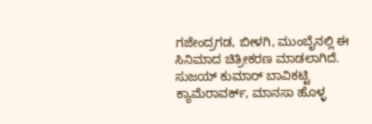ಗಜೇಂದ್ರಗಡ, ಬೀಳಗಿ, ಮುಂಬೈನಲ್ಲಿ ಈ ಸಿನಿಮಾದ ಚಿತ್ರೀಕರಣ ಮಾಡಲಾಗಿದೆ. ಸುಜಯ್ ಕುಮಾರ್ ಬಾವಿಕಟ್ಟಿ ಕ್ಯಾಮೆರಾವರ್ಕ್, ಮಾನಸಾ ಹೊಳ್ಳ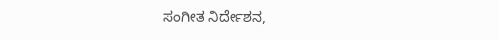ಸಂಗೀತ ನಿರ್ದೇಶನ,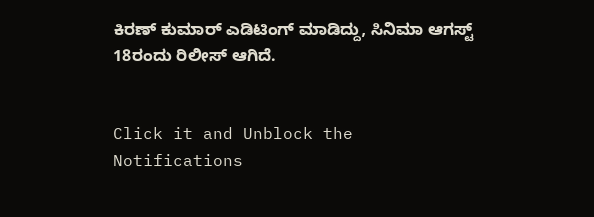ಕಿರಣ್ ಕುಮಾರ್ ಎಡಿಟಿಂಗ್ ಮಾಡಿದ್ದು, ಸಿನಿಮಾ ಆಗಸ್ಟ್ 18ರಂದು ರಿಲೀಸ್ ಆಗಿದೆ.


Click it and Unblock the Notifications